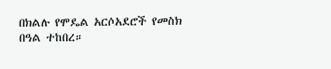በክልሉ የሞዴል አርሶአደሮች የመስክ በዓል ተከበረ።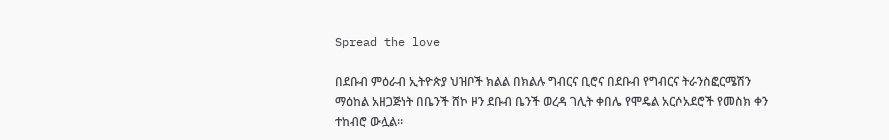Spread the love

በደቡብ ምዕራብ ኢትዮጵያ ህዝቦች ክልል በክልሉ ግብርና ቢሮና በደቡብ የግብርና ትራንስፎርሜሽን ማዕከል አዘጋጅነት በቤንች ሸኮ ዞን ደቡብ ቤንች ወረዳ ገሊት ቀበሌ የሞዴል አርሶአደሮች የመስክ ቀን ተከብሮ ውሏል።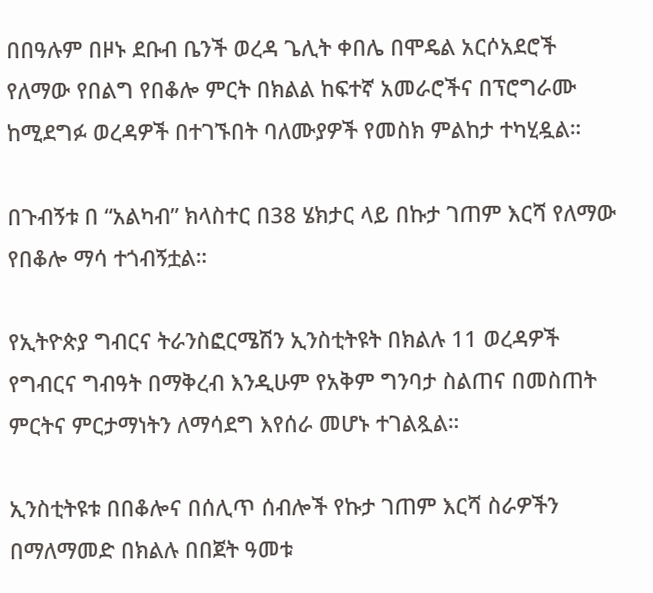በበዓሉም በዞኑ ደቡብ ቤንች ወረዳ ጌሊት ቀበሌ በሞዴል አርሶአደሮች የለማው የበልግ የበቆሎ ምርት በክልል ከፍተኛ አመራሮችና በፕሮግራሙ ከሚደግፉ ወረዳዎች በተገኙበት ባለሙያዎች የመስክ ምልከታ ተካሂዷል።

በጉብኝቱ በ “አልካብ” ክላስተር በ38 ሄክታር ላይ በኩታ ገጠም እርሻ የለማው የበቆሎ ማሳ ተጎብኝቷል።

የኢትዮጵያ ግብርና ትራንስፎርሜሽን ኢንስቲትዩት በክልሉ 11 ወረዳዎች የግብርና ግብዓት በማቅረብ እንዲሁም የአቅም ግንባታ ስልጠና በመስጠት ምርትና ምርታማነትን ለማሳደግ እየሰራ መሆኑ ተገልጿል።

ኢንስቲትዩቱ በበቆሎና በሰሊጥ ሰብሎች የኩታ ገጠም እርሻ ስራዎችን በማለማመድ በክልሉ በበጀት ዓመቱ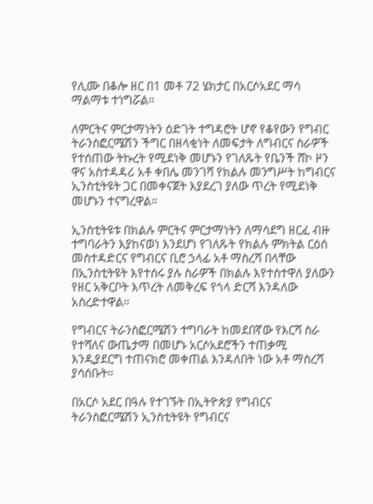የሊሙ በቆሎ ዘር በ1 መቶ 72 ሄክታር በአርሶአደር ማሳ ማልማቱ ተነግሯል።

ለምርትና ምርታማነትን ዕድገት ተግዳሮት ሆኖ የቆየውን የግብር ትራንስፎርሜሽን ችግር በዘላቂነት ለመፍታት ለግብርና ስራዎች የተሰጠው ትኩረት የሚደነቅ መሆኑን የገለጹት የቤንች ሸኮ ዞን ዋና አስተዳዳሪ አቶ ቀበሌ መንገሻ የክልሉ መንግሥት ከግብርና ኢንስቲትዩት ጋር በመቀናጀት እያደረገ ያለው ጥረት የሚደነቅ መሆኑን ተናግረዋል።

ኢንስቲትዩቱ በክልሉ ምርትና ምርታማነትን ለማሳደግ ዘርፈ ብዙ ተግባራትን እያከናወነ እንደሆነ የገለጹት የክልሉ ምክትል ርዕሰ መስተዳድርና የግብርና ቢሮ ኃላፊ አቶ ማስረሻ በላቸው በኢንስቲትዩት እየተሰሩ ያሉ ስራዎች በክልሉ እየተስተዋለ ያለውን የዘር አቅርቦት እጥረት ለመቅረፍ የጎላ ድርሻ እንዳለው አስረድተዋል።

የግብርና ትራንስፎርሜሽን ተግባራት ከመደበኛው የእርሻ ስራ የተሻለና ውጤታማ በመሆኑ አርሶአደሮችን ተጠቃሚ እንዲያደርግ ተጠናክሮ መቀጠል እንዳለበት ነው አቶ ማስረሻ ያሳሰቡት።

በአርሶ አደር በዓሉ የተገኙት በኢትዮጵያ የግብርና ትራንስፎርሜሽን ኢንስቲትዩት የግብርና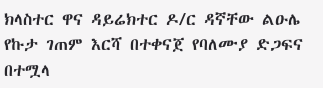ክላስተር ዋና ዳይሬክተር ዶ/ር ዳኛቸው ልዑሌ የኩታ ገጠም እርሻ በተቀናጀ የባለሙያ ድጋፍና በተሟላ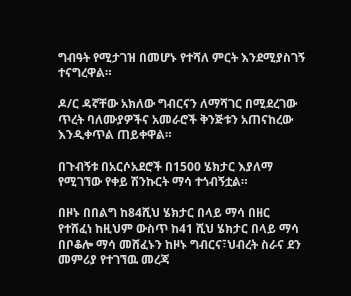ግብዓት የሚታገዝ በመሆኑ የተሻለ ምርት እንደሚያስገኝ ተናግረዋል።

ዶ/ር ዳኛቸው አክለው ግብርናን ለማሻገር በሚደረገው ጥረት ባለሙያዎችና አመራሮች ቅንጅቱን አጠናከረው እንዲቀጥል ጠይቀዋል።

በጉብኝቱ በአርሶአደሮች በ1500 ሄክታር እያለማ የሚገኘው የቀይ ሽንኩርት ማሳ ተጎብኝቷል።

በዞኑ በበልግ ከ84ሺህ ሄክታር በላይ ማሳ በዘር የተሸፈነ ከዚህም ውስጥ ከ41 ሺህ ሄክታር በላይ ማሳ በቦቆሎ ማሳ መሸፈኑን ከዞኑ ግብርና፣ህብረት ስራና ደን መምሪያ የተገኘዉ መረጃ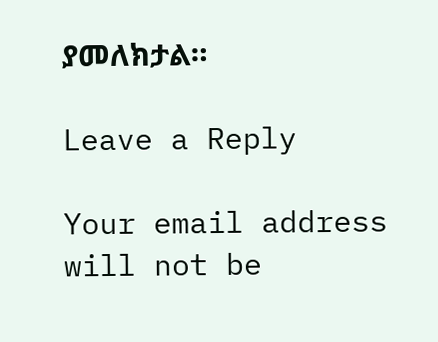ያመለክታል።

Leave a Reply

Your email address will not be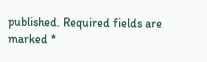published. Required fields are marked *